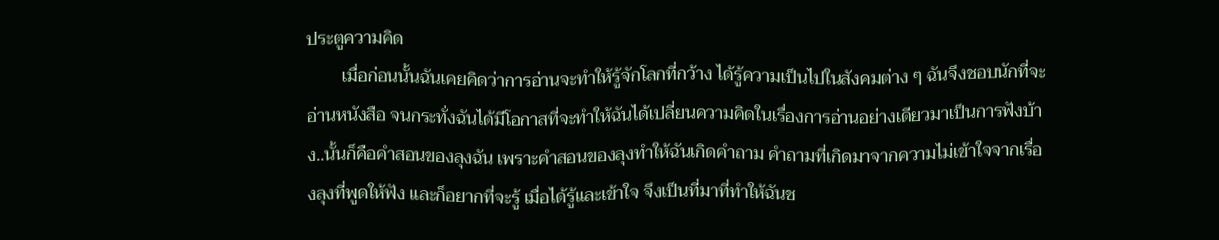ประตูความคิด
        เมื่อก่อนนั้นฉันเคยคิดว่าการอ่านจะทำให้รู้จักโลกที่กว้าง ได้รู้ความเป็นไปในสังคมต่าง ๆ ฉันจึงชอบนักที่จะอ่านหนังสือ จนกระทั่งฉันได้มีโอกาสที่จะทำให้ฉันได้เปลี่ยนความคิดในเรื่องการอ่านอย่างเดียวมาเป็นการฟังบ้าง..นั้นก็คือคำสอนของลุงฉัน เพราะคำสอนของลุงทำให้ฉันเกิดคำถาม คำถามที่เกิดมาจากความไม่เข้าใจจากเรื่องลุงที่พูดให้ฟัง และก็อยากที่จะรู้ เมื่อได้รู้และเข้าใจ จึงเป็นที่มาที่ทำให้ฉันช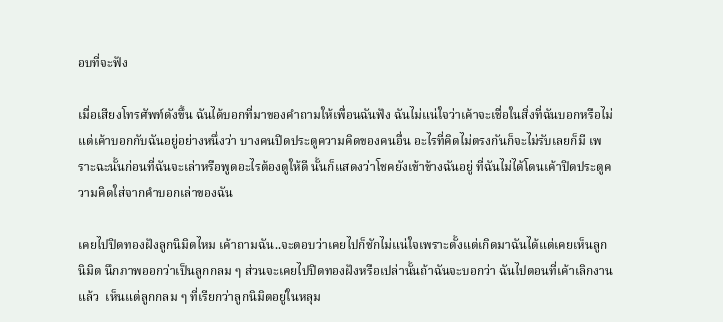อบที่จะฟัง

เมื่อเสียงโทรศัพท์ดังขึ้น ฉันได้บอกที่มาของคำถามให้เพื่อนฉันฟัง ฉันไม่แน่ใจว่าเค้าจะเชื่อในสิ่งที่ฉันบอกหรือไม่ แต่เค้าบอกกับฉันอยู่อย่างหนึ่งว่า บางคนปิดประตูความคิดของคนอื่น อะไรที่คิดไม่ตรงกันก็จะไม่รับเลยก็มี เพราะฉะนั้นก่อนที่ฉันจะเล่าหรือพูดอะไรต้องดูให้ดี นั้นก็แสดงว่าโชคยังเข้าข้างฉันอยู่ ที่ฉันไม่ได้โดนเค้าปิดประตูความคิดใส่จากคำบอกเล่าของฉัน

เคยไปปิดทองฝังลูกนิมิตไหม เค้าถามฉัน..จะตอบว่าเคยไปก็ชักไม่แน่ใจเพราะตั้งแต่เกิดมาฉันได้แต่เคยเห็นลูกนิมิต นึกภาพออกว่าเป็นลูกกลม ๆ ส่วนจะเคยไปปิดทองฝังหรือเปล่านั้นถ้าฉันจะบอกว่า ฉันไปตอนที่เค้าเลิกงานแล้ว  เห็นแต่ลูกกลม ๆ ที่เรียกว่าลูกนิมิตอยู่ในหลุม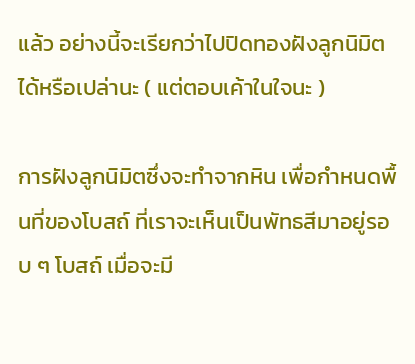แล้ว อย่างนี้จะเรียกว่าไปปิดทองฝังลูกนิมิตได้หรือเปล่านะ ( แต่ตอบเค้าในใจนะ )

การฝังลูกนิมิตซึ่งจะทำจากหิน เพื่อกำหนดพื้นที่ของโบสถ์ ที่เราจะเห็นเป็นพัทธสีมาอยู่รอบ ๆ โบสถ์ เมื่อจะมี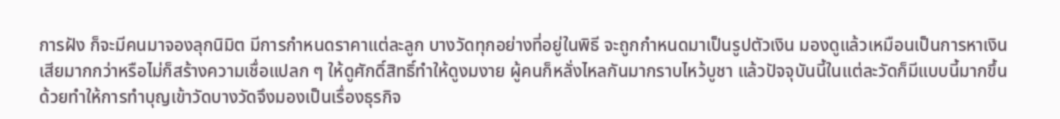การฝัง ก็จะมีคนมาจองลุกนิมิต มีการกำหนดราคาแต่ละลูก บางวัดทุกอย่างที่อยู่ในพิธี จะถูกกำหนดมาเป็นรูปตัวเงิน มองดูแล้วเหมือนเป็นการหาเงินเสียมากกว่าหรือไม่ก็สร้างความเชื่อแปลก ๆ ให้ดูศักดิ์สิทธิ์ทำให้ดูงมงาย ผู้คนก็หลั่งไหลกันมากราบไหว้บูชา แล้วปัจจุบันนี้ในแต่ละวัดก็มีแบบนี้มากขึ้นด้วยทำให้การทำบุญเข้าวัดบางวัดจึงมองเป็นเรื่องธุรกิจ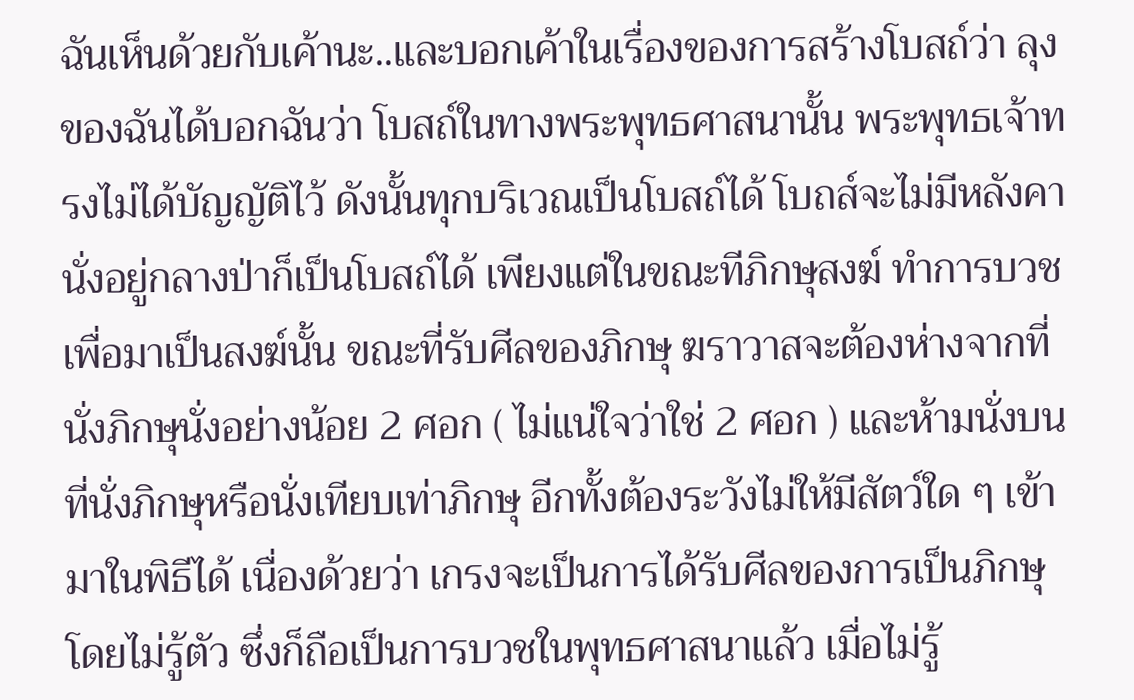ฉันเห็นด้วยกับเค้านะ..และบอกเค้าในเรื่องของการสร้างโบสถ์ว่า ลุงของฉันได้บอกฉันว่า โบสถ์ในทางพระพุทธศาสนานั้น พระพุทธเจ้าทรงไม่ได้บัญญัติไว้ ดังนั้นทุกบริเวณเป็นโบสถ์ได้ โบถส์จะไม่มีหลังคานั่งอยู่กลางป่าก็เป็นโบสถ์ได้ เพียงแต่ในขณะทีภิกษุสงฆ์ ทำการบวชเพื่อมาเป็นสงฆ์นั้น ขณะที่รับศีลของภิกษุ ฆราวาสจะต้องห่างจากที่นั่งภิกษุนั่งอย่างน้อย 2 ศอก ( ไม่แน่ใจว่าใช่ 2 ศอก ) และห้ามนั่งบนที่นั่งภิกษุหรือนั่งเทียบเท่าภิกษุ อีกทั้งต้องระวังไม่ให้มีสัตว์ใด ๆ เข้ามาในพิธีได้ เนื่องด้วยว่า เกรงจะเป็นการได้รับศีลของการเป็นภิกษุโดยไม่รู้ตัว ซึ่งก็ถือเป็นการบวชในพุทธศาสนาแล้ว เมื่อไม่รู้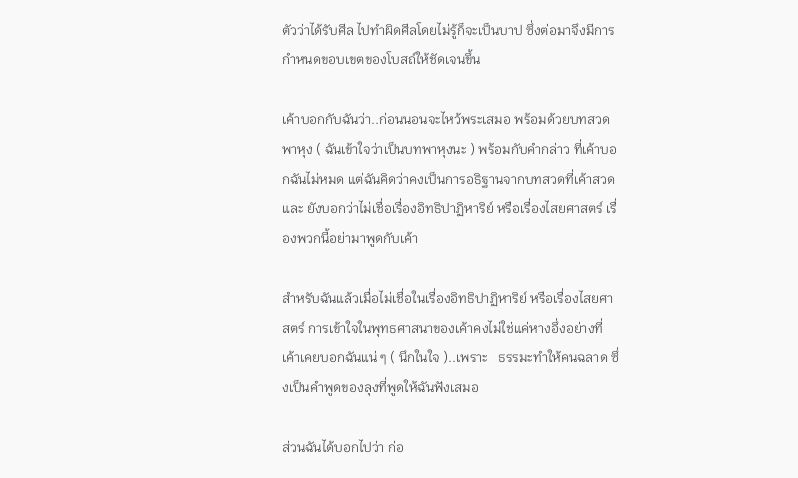ตัวว่าได้รับศีล ไปทำผิดศีลโดยไม่รู้ก็จะเป็นบาป ซึ่งต่อมาจึงมีการกำหนดขอบเขตของโบสถ์ให้ชัดเจนขึ้น

เค้าบอกกับฉันว่า..ก่อนนอนจะไหว้พระเสมอ พร้อมด้วยบทสวดพาหุง ( ฉันเข้าใจว่าเป็นบทพาหุงนะ ) พร้อมกับคำกล่าว ที่เค้าบอกฉันไม่หมด แต่ฉันคิดว่าคงเป็นการอธิฐานจากบทสวดที่เค้าสวด และ ยังบอกว่าไม่เชื่อเรื่องอิทธิปาฏิหาริย์ หรือเรื่องไสยศาสตร์ เรื่องพวกนี้อย่ามาพูดกับเค้า

สำหรับฉันแล้วเมื่อไม่เชื่อในเรื่องอิทธิปาฏิหาริย์ หรือเรื่องไสยศาสตร์ การเข้าใจในพุทธศาสนาของเค้าคงไม่ใช่แค่หางอึ่งอย่างที่เค้าเคยบอกฉันแน่ ๆ ( นึกในใจ )..เพราะ   ธรรมะทำให้คนฉลาด ซึ่งเป็นคำพูดของลุงที่พูดให้ฉันฟังเสมอ

ส่วนฉันได้บอกไปว่า ก่อ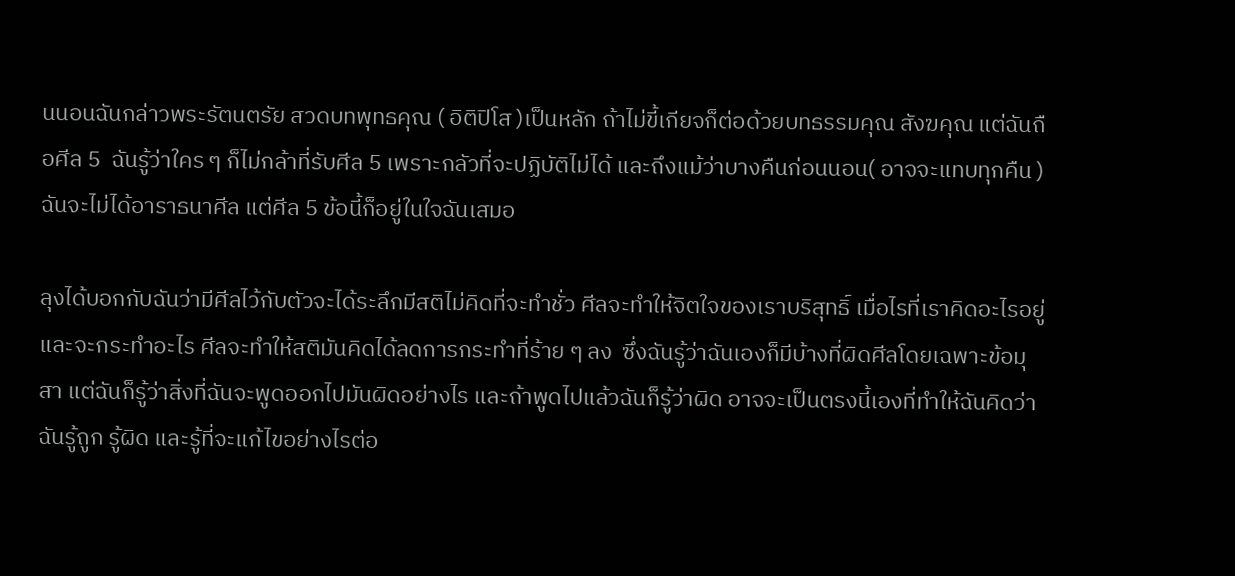นนอนฉันกล่าวพระรัตนตรัย สวดบทพุทธคุณ ( อิติปิโส )เป็นหลัก ถ้าไม่ขี้เกียจก็ต่อด้วยบทธรรมคุณ สังฆคุณ แต่ฉันถือศีล 5  ฉันรู้ว่าใคร ๆ ก็ไม่กล้าที่รับศีล 5 เพราะกลัวที่จะปฏิบัติไม่ได้ และถึงแม้ว่าบางคืนก่อนนอน( อาจจะแทบทุกคืน ) ฉันจะไม่ได้อาราธนาศีล แต่ศีล 5 ข้อนี้ก็อยู่ในใจฉันเสมอ

ลุงได้บอกกับฉันว่ามีศีลไว้กับตัวจะได้ระลึกมีสติไม่คิดที่จะทำชั่ว ศีลจะทำให้จิตใจของเราบริสุทธิ์ เมื่อไรที่เราคิดอะไรอยู่และจะกระทำอะไร ศีลจะทำให้สติมันคิดได้ลดการกระทำที่ร้าย ๆ ลง  ซึ่งฉันรู้ว่าฉันเองก็มีบ้างที่ผิดศีลโดยเฉพาะข้อมุสา แต่ฉันก็รู้ว่าสิ่งที่ฉันจะพูดออกไปมันผิดอย่างไร และถ้าพูดไปแล้วฉันก็รู้ว่าผิด อาจจะเป็นตรงนี้เองที่ทำให้ฉันคิดว่าฉันรู้ถูก รู้ผิด และรู้ที่จะแก้ไขอย่างไรต่อ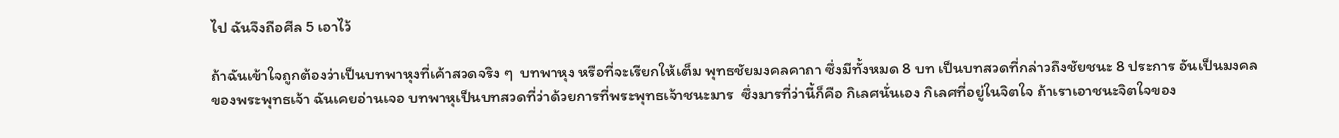ไป ฉันจึงถือศีล 5 เอาไว้

ถ้าฉันเข้าใจถูกต้องว่าเป็นบทพาหุงที่เค้าสวดจริง ๆ  บทพาหุง หรือที่จะเรียกให้เต็ม พุทธชัยมงคลคาถา ซึ่งมีทั้งหมด 8 บท เป็นบทสวดที่กล่าวถึงชัยชนะ 8 ประการ อันเป็นมงคลของพระพุทธเจ้า ฉันเคยอ่านเจอ บทพาหุเป็นบทสวดที่ว่าด้วยการที่พระพุทธเจ้าชนะมาร  ซึ่งมารที่ว่านี้ก็คือ กิเลศนั่นเอง กิเลศที่อยู่ในจิตใจ ถ้าเราเอาชนะจิตใจของ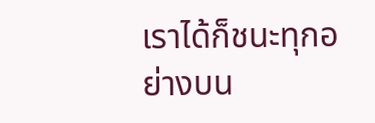เราได้ก็ชนะทุกอย่างบน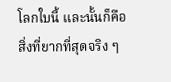โลกใบนี้ และนั้นก็คือสิ่งที่ยากที่สุดจริง ๆ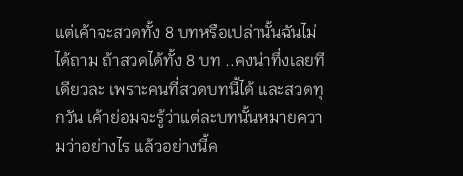แต่เค้าจะสวดทั้ง 8 บทหรือเปล่านั้นฉันไม่ได้ถาม ถ้าสวดได้ทั้ง 8 บท ..คงน่าทึ่งเลยทีเดียวละ เพราะคนที่สวดบทนี้ได้ และสวดทุกวัน เค้าย่อมจะรู้ว่าแต่ละบทนั้นหมายความว่าอย่างไร แล้วอย่างนี้ค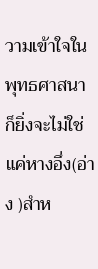วามเข้าใจในพุทธศาสนาก็ยิ่งจะไม่ใช่แค่หางอึ่ง(อ่าง )สำห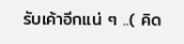รับเค้าอีกแน่ ๆ ..( คิด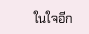ในใจอีก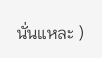นั่นแหละ )